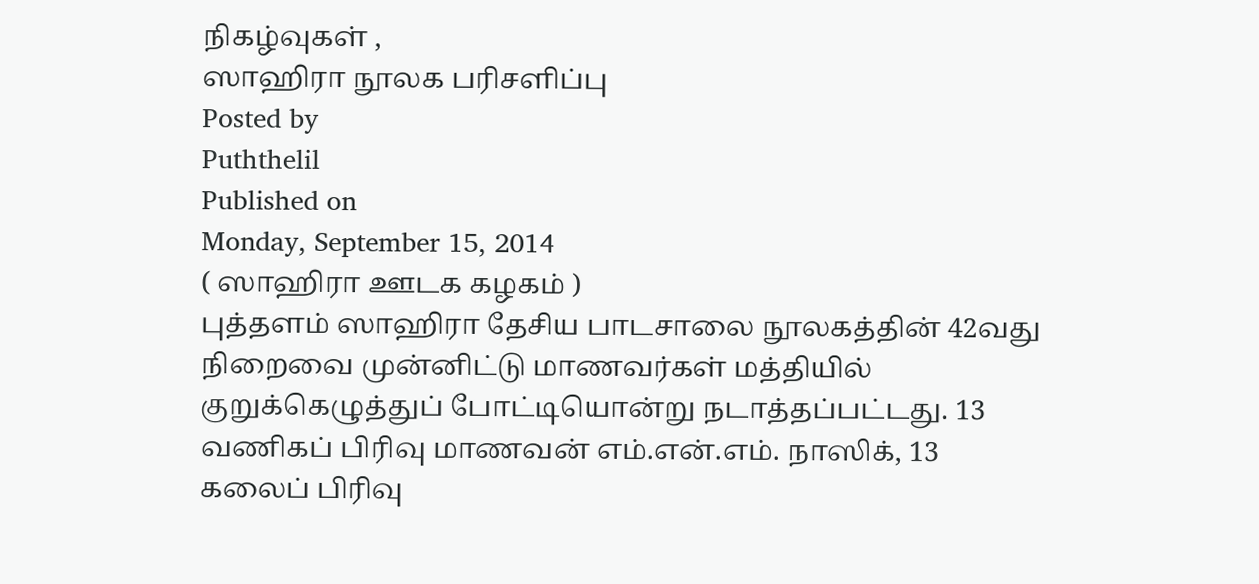நிகழ்வுகள் ,
ஸாஹிரா நூலக பரிசளிப்பு
Posted by
Puththelil
Published on
Monday, September 15, 2014
( ஸாஹிரா ஊடக கழகம் )
புத்தளம் ஸாஹிரா தேசிய பாடசாலை நூலகத்தின் 42வது நிறைவை முன்னிட்டு மாணவர்கள் மத்தியில் குறுக்கெழுத்துப் போட்டியொன்று நடாத்தப்பட்டது. 13 வணிகப் பிரிவு மாணவன் எம்.என்.எம். நாஸிக், 13 கலைப் பிரிவு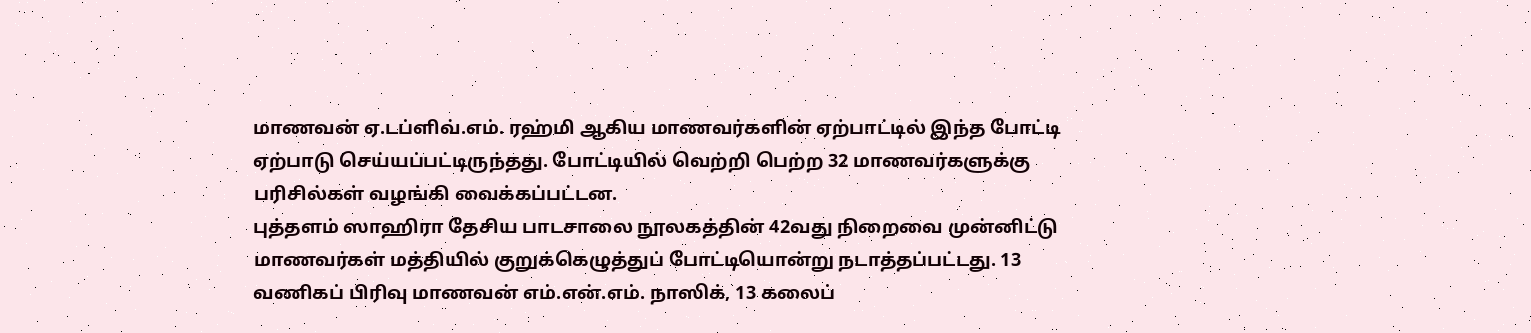மாணவன் ஏ.டப்ளிவ்.எம். ரஹ்மி ஆகிய மாணவர்களின் ஏற்பாட்டில் இந்த போட்டி ஏற்பாடு செய்யப்பட்டிருந்தது. போட்டியில் வெற்றி பெற்ற 32 மாணவர்களுக்கு பரிசில்கள் வழங்கி வைக்கப்பட்டன.
புத்தளம் ஸாஹிரா தேசிய பாடசாலை நூலகத்தின் 42வது நிறைவை முன்னிட்டு மாணவர்கள் மத்தியில் குறுக்கெழுத்துப் போட்டியொன்று நடாத்தப்பட்டது. 13 வணிகப் பிரிவு மாணவன் எம்.என்.எம். நாஸிக், 13 கலைப்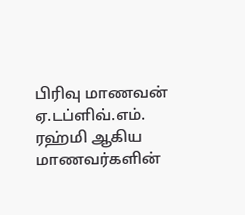பிரிவு மாணவன் ஏ.டப்ளிவ்.எம். ரஹ்மி ஆகிய மாணவர்களின்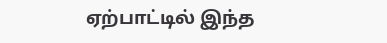ஏற்பாட்டில் இந்த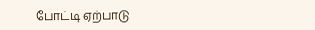போட்டி ஏற்பாடு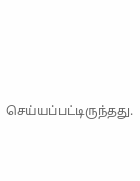செய்யப்பட்டிருந்தது.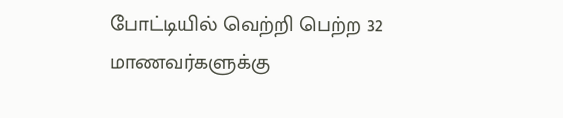போட்டியில் வெற்றி பெற்ற 32 மாணவர்களுக்கு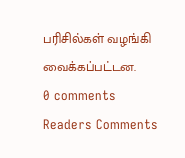பரிசில்கள் வழங்கி வைக்கப்பட்டன.
0 comments
Readers Comments